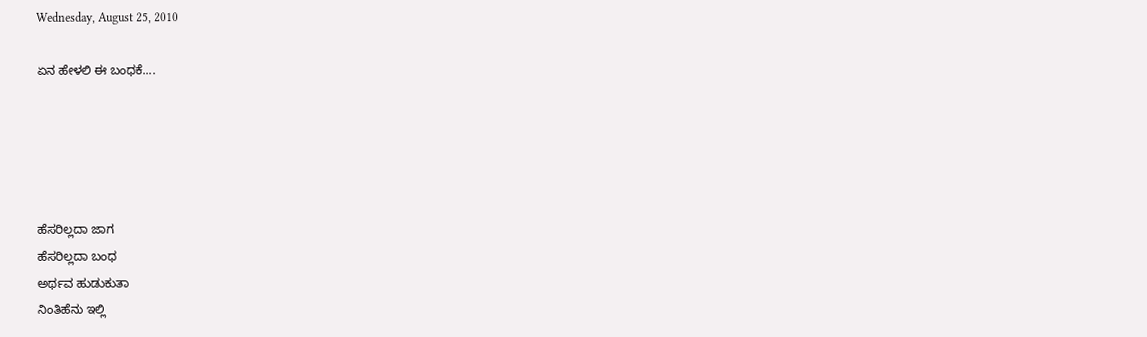Wednesday, August 25, 2010

ಏನ ಹೇಳಲಿ ಈ ಬಂಧಕೆ....





ಹೆಸರಿಲ್ಲದಾ ಜಾಗ
ಹೆಸರಿಲ್ಲದಾ ಬಂಧ
ಅರ್ಥವ ಹುಡುಕುತಾ
ನಿಂತಿಹೆನು ಇಲ್ಲಿ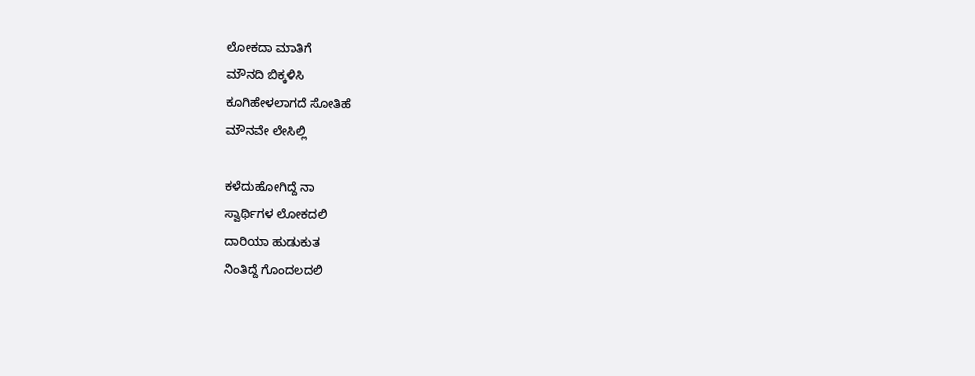ಲೋಕದಾ ಮಾತಿಗೆ
ಮೌನದಿ ಬಿಕ್ಕಳಿಸಿ
ಕೂಗಿಹೇಳಲಾಗದೆ ಸೋತಿಹೆ
ಮೌನವೇ ಲೇಸಿಲ್ಲಿ

ಕಳೆದುಹೋಗಿದ್ದೆ ನಾ
ಸ್ವಾರ್ಥಿಗಳ ಲೋಕದಲಿ
ದಾರಿಯಾ ಹುಡುಕುತ
ನಿಂತಿದ್ದೆ ಗೊಂದಲದಲಿ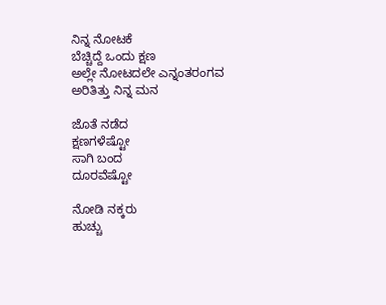ನಿನ್ನ ನೋಟಕೆ
ಬೆಚ್ಚಿದ್ದೆ ಒಂದು ಕ್ಷಣ
ಅಲ್ಲೇ ನೋಟದಲೇ ಎನ್ನಂತರಂಗವ
ಅರಿತಿತ್ತು ನಿನ್ನ ಮನ

ಜೊತೆ ನಡೆದ
ಕ್ಷಣಗಳೆಷ್ಟೋ
ಸಾಗಿ ಬಂದ
ದೂರವೆಷ್ಟೋ

ನೋಡಿ ನಕ್ಕರು
ಹುಚ್ಚು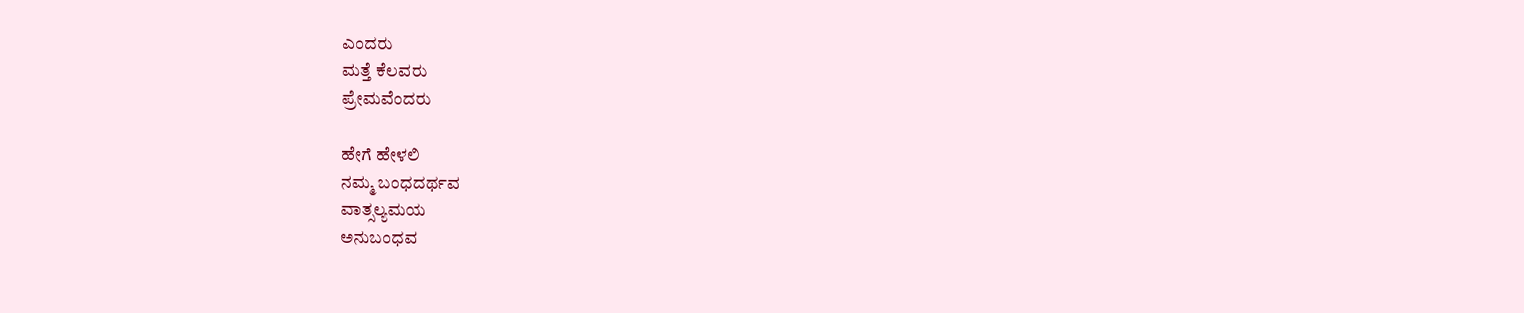ಎಂದರು
ಮತ್ತೆ ಕೆಲವರು
ಪ್ರೇಮವೆಂದರು

ಹೇಗೆ ಹೇಳಲಿ
ನಮ್ಮ ಬಂಧದರ್ಥವ
ವಾತ್ಸಲ್ಯಮಯ
ಅನುಬಂಧವ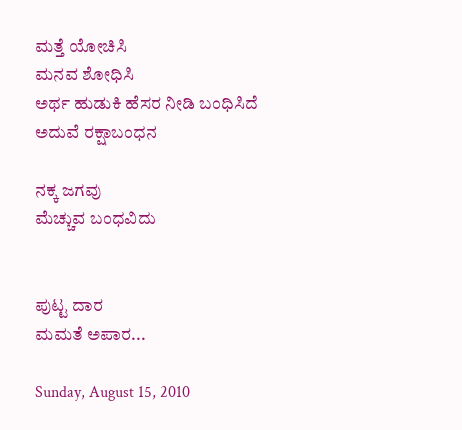ಮತ್ತೆ ಯೋಚಿಸಿ
ಮನವ ಶೋಧಿಸಿ
ಅರ್ಥ ಹುಡುಕಿ ಹೆಸರ ನೀಡಿ ಬಂಧಿಸಿದೆ
ಅದುವೆ ರಕ್ಷಾಬಂಧನ

ನಕ್ಕ ಜಗವು
ಮೆಚ್ಚುವ ಬಂಧವಿದು


ಪುಟ್ಟ ದಾರ
ಮಮತೆ ಅಪಾರ...

Sunday, August 15, 2010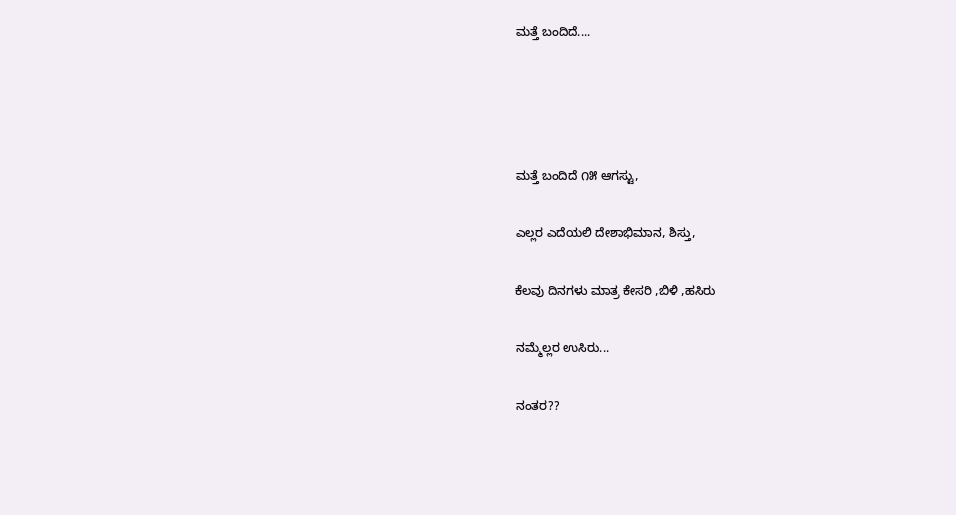ಮತ್ತೆ ಬಂದಿದೆ....




ಮತ್ತೆ ಬಂದಿದೆ ೧೫ ಆಗಸ್ಟು,

ಎಲ್ಲರ ಎದೆಯಲಿ ದೇಶಾಭಿಮಾನ, ಶಿಸ್ತು,

ಕೆಲವು ದಿನಗಳು ಮಾತ್ರ ಕೇಸರಿ ,ಬಿಳಿ ,ಹಸಿರು

ನಮ್ಮೆಲ್ಲರ ಉಸಿರು...

ನಂತರ??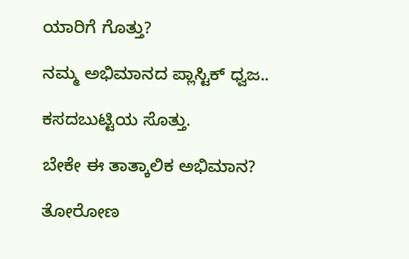ಯಾರಿಗೆ ಗೊತ್ತು?

ನಮ್ಮ ಅಭಿಮಾನದ ಪ್ಲಾಸ್ಟಿಕ್ ಧ್ವಜ..

ಕಸದಬುಟ್ಟಿಯ ಸೊತ್ತು.

ಬೇಕೇ ಈ ತಾತ್ಕಾಲಿಕ ಅಭಿಮಾನ?

ತೋರೋಣ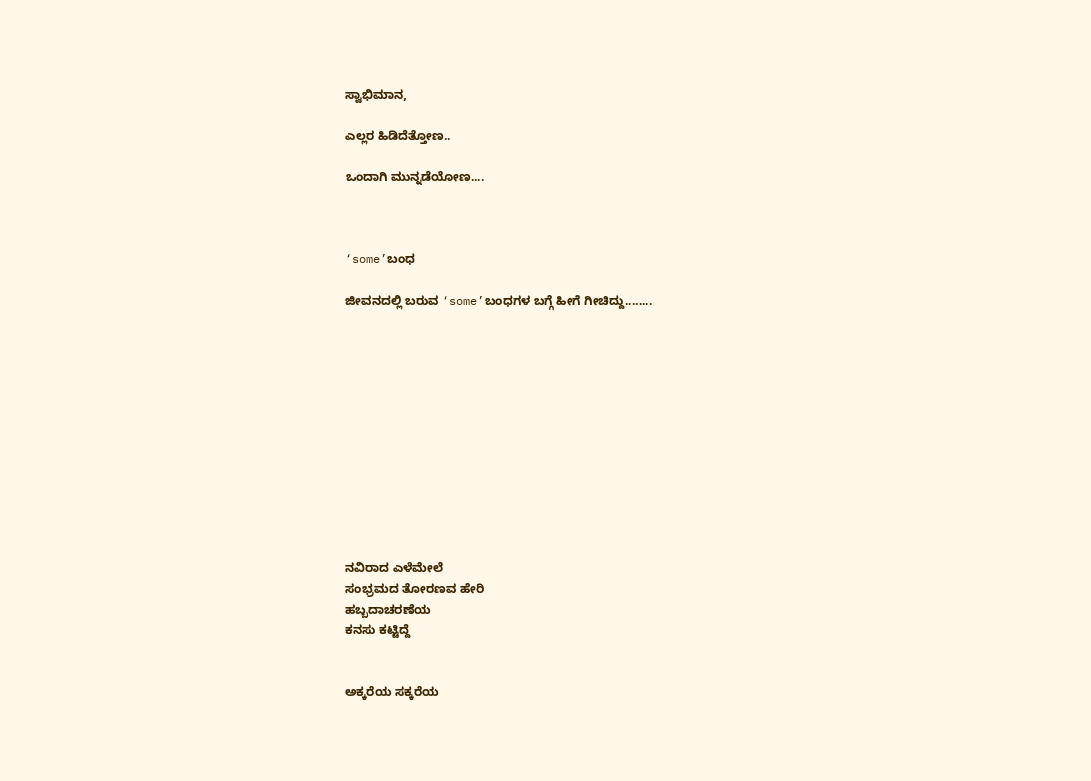ಸ್ವಾಭಿಮಾನ,

ಎಲ್ಲರ ಹಿಡಿದೆತ್ತೋಣ..

ಒಂದಾಗಿ ಮುನ್ನಡೆಯೋಣ....



‘some’ಬಂಧ

ಜೀವನದಲ್ಲಿ ಬರುವ ‘some’ಬಂಧಗಳ ಬಗ್ಗೆ ಹೀಗೆ ಗೀಚಿದ್ದು........












ನವಿರಾದ ಎಳೆಮೇಲೆ
ಸಂಭ್ರಮದ ತೋರಣವ ಹೇರಿ
ಹಬ್ಬದಾಚರಣೆಯ
ಕನಸು ಕಟ್ಟಿದ್ದೆ


ಅಕ್ಕರೆಯ ಸಕ್ಕರೆಯ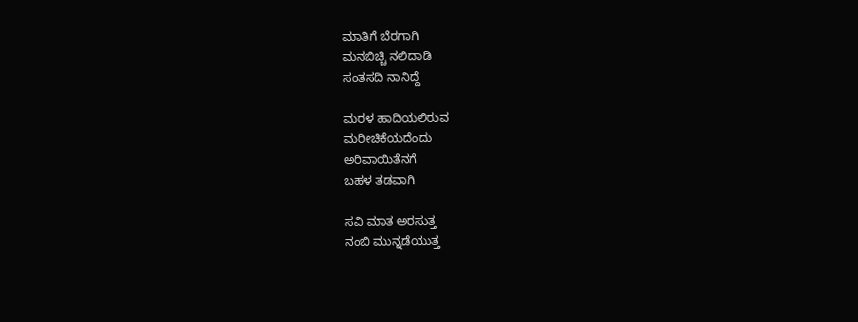ಮಾತಿಗೆ ಬೆರಗಾಗಿ
ಮನಬಿಚ್ಚಿ ನಲಿದಾಡಿ
ಸಂತಸದಿ ನಾನಿದ್ದೆ

ಮರಳ ಹಾದಿಯಲಿರುವ
ಮರೀಚಿಕೆಯದೆಂದು
ಅರಿವಾಯಿತೆನಗೆ
ಬಹಳ ತಡವಾಗಿ

ಸವಿ ಮಾತ ಅರಸುತ್ತ
ನಂಬಿ ಮುನ್ನಡೆಯುತ್ತ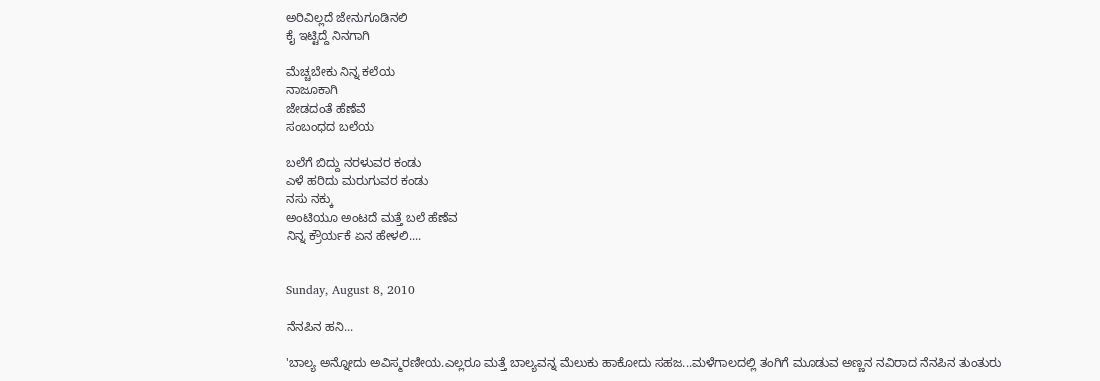ಅರಿವಿಲ್ಲದೆ ಜೇನುಗೂಡಿನಲಿ
ಕೈ ಇಟ್ಟಿದ್ದೆ ನಿನಗಾಗಿ

ಮೆಚ್ಚಬೇಕು ನಿನ್ನ ಕಲೆಯ
ನಾಜೂಕಾಗಿ
ಜೇಡದಂತೆ ಹೆಣೆವೆ
ಸಂಬಂಧದ ಬಲೆಯ

ಬಲೆಗೆ ಬಿದ್ದು ನರಳುವರ ಕಂಡು
ಎಳೆ ಹರಿದು ಮರುಗುವರ ಕಂಡು
ನಸು ನಕ್ಕು
ಅಂಟಿಯೂ ಅಂಟದೆ ಮತ್ತೆ ಬಲೆ ಹೆಣೆವ
ನಿನ್ನ ಕ್ರೌರ್ಯಕೆ ಏನ ಹೇಳಲಿ....


Sunday, August 8, 2010

ನೆನಪಿನ ಹನಿ...

'ಬಾಲ್ಯ ಅನ್ನೋದು ಅವಿಸ್ಮರಣೀಯ.ಎಲ್ಲರೂ ಮತ್ತೆ ಬಾಲ್ಯವನ್ನ ಮೆಲುಕು ಹಾಕೋದು ಸಹಜ...ಮಳೆಗಾಲದಲ್ಲಿ ತಂಗಿಗೆ ಮೂಡುವ ಅಣ್ಣನ ನವಿರಾದ ನೆನಪಿನ ತುಂತುರು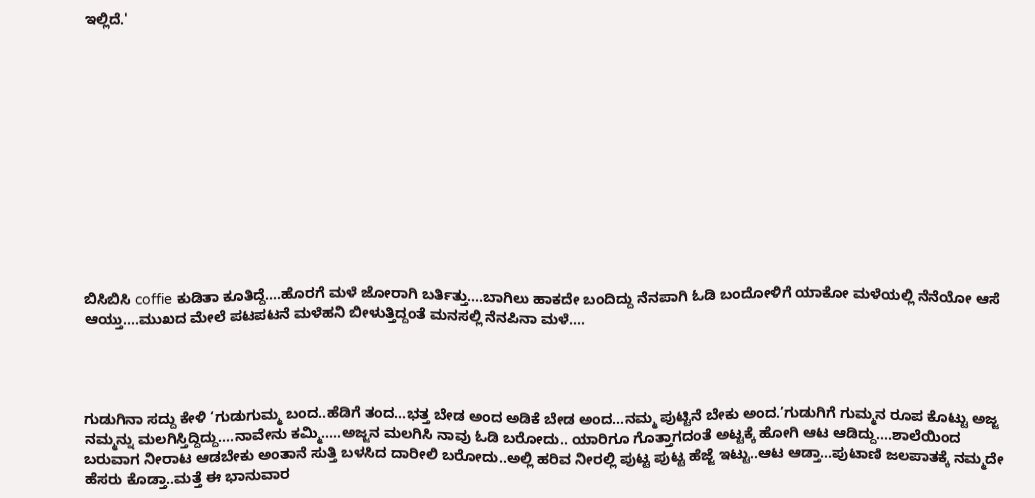ಇಲ್ಲಿದೆ.'













ಬಿಸಿಬಿಸಿ coffie ಕುಡಿತಾ ಕೂತಿದ್ದೆ....ಹೊರಗೆ ಮಳೆ ಜೋರಾಗಿ ಬರ್ತಿತ್ತು....ಬಾಗಿಲು ಹಾಕದೇ ಬಂದಿದ್ದು ನೆನಪಾಗಿ ಓಡಿ ಬಂದೋಳಿಗೆ ಯಾಕೋ ಮಳೆಯಲ್ಲಿ ನೆನೆಯೋ ಆಸೆ ಆಯ್ತು....ಮುಖದ ಮೇಲೆ ಪಟಪಟನೆ ಮಳೆಹನಿ ಬೀಳುತ್ತಿದ್ದಂತೆ ಮನಸಲ್ಲಿ ನೆನಪಿನಾ ಮಳೆ....




ಗುಡುಗಿನಾ ಸದ್ದು ಕೇಳಿ ‘ಗುಡುಗುಮ್ಮ ಬಂದ..ಹೆಡಿಗೆ ತಂದ...ಭತ್ತ ಬೇಡ ಅಂದ ಅಡಿಕೆ ಬೇಡ ಅಂದ...ನಮ್ಮ ಪುಟ್ಟಿನೆ ಬೇಕು ಅಂದ.’ಗುಡುಗಿಗೆ ಗುಮ್ಮನ ರೂಪ ಕೊಟ್ಟು ಅಜ್ಜ ನಮ್ಮನ್ನು ಮಲಗಿಸ್ತಿದ್ದಿದ್ದು....ನಾವೇನು ಕಮ್ಮಿ.....ಅಜ್ಜನ ಮಲಗಿಸಿ ನಾವು ಓಡಿ ಬರೋದು.. ಯಾರಿಗೂ ಗೊತ್ತಾಗದಂತೆ ಅಟ್ಟಕ್ಕೆ ಹೋಗಿ ಆಟ ಆಡಿದ್ದು....ಶಾಲೆಯಿಂದ ಬರುವಾಗ ನೀರಾಟ ಆಡಬೇಕು ಅಂತಾನೆ ಸುತ್ತಿ ಬಳಸಿದ ದಾರೀಲಿ ಬರೋದು..ಅಲ್ಲಿ ಹರಿವ ನೀರಲ್ಲಿ ಪುಟ್ಟ ಪುಟ್ಟ ಹೆಜ್ಜೆ ಇಟ್ಟು..ಆಟ ಆಡ್ತಾ...ಪುಟಾಣಿ ಜಲಪಾತಕ್ಕೆ ನಮ್ಮದೇ ಹೆಸರು ಕೊಡ್ತಾ..ಮತ್ತೆ ಈ ಭಾನುವಾರ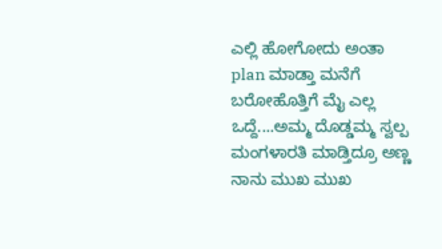ಎಲ್ಲಿ ಹೋಗೋದು ಅಂತಾ plan ಮಾಡ್ತಾ ಮನೆಗೆ ಬರೋಹೊತ್ತಿಗೆ ಮೈ ಎಲ್ಲ ಒದ್ದೆ....ಅಮ್ಮ ದೊಡ್ಡಮ್ಮ ಸ್ವಲ್ಪ ಮಂಗಳಾರತಿ ಮಾಡ್ತಿದ್ರೂ ಅಣ್ಣ ನಾನು ಮುಖ ಮುಖ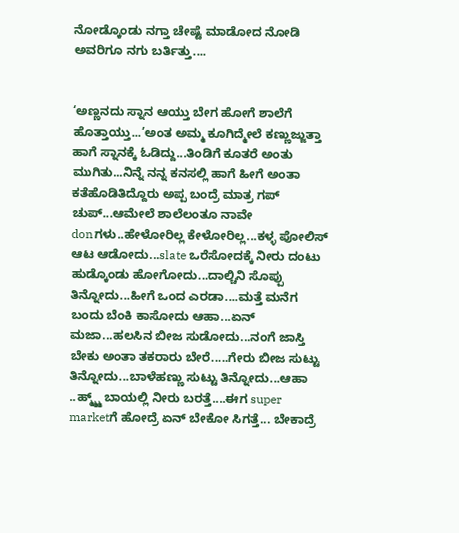ನೋಡ್ಕೊಂಡು ನಗ್ತಾ ಚೇಷ್ಟೆ ಮಾಡೋದ ನೋಡಿ ಅವರಿಗೂ ನಗು ಬರ್ತಿತ್ತು....


‘ಅಣ್ಣನದು ಸ್ನಾನ ಆಯ್ತು ಬೇಗ ಹೋಗೆ ಶಾಲೆಗೆ ಹೊತ್ತಾಯ್ತು...’ಅಂತ ಅಮ್ಮ ಕೂಗಿದ್ಮೇಲೆ ಕಣ್ಣುಜ್ಜುತ್ತಾ ಹಾಗೆ ಸ್ನಾನಕ್ಕೆ ಓಡಿದ್ದು...ತಿಂಡಿಗೆ ಕೂತರೆ ಅಂತು ಮುಗಿತು...ನಿನ್ನೆ ನನ್ನ ಕನಸಲ್ಲಿ ಹಾಗೆ ಹೀಗೆ ಅಂತಾ ಕತೆಹೊಡಿತಿದ್ದೊರು ಅಪ್ಪ ಬಂದ್ರೆ ಮಾತ್ರ ಗಪ್ ಚುಪ್...ಆಮೇಲೆ ಶಾಲೆಲಂತೂ ನಾವೇ donಗಳು..ಹೇಳೋರಿಲ್ಲ ಕೇಳೋರಿಲ್ಲ...ಕಳ್ಳ ಪೋಲಿಸ್ ಆಟ ಆಡೋದು...slate ಒರೆಸೋದಕ್ಕೆ ನೀರು ದಂಟು ಹುಡ್ಕೊಂಡು ಹೋಗೋದು...ದಾಲ್ಚಿನಿ ಸೊಪ್ಪು ತಿನ್ನೋದು...ಹೀಗೆ ಒಂದ ಎರಡಾ....ಮತ್ತೆ ಮನೆಗ ಬಂದು ಬೆಂಕಿ ಕಾಸೋದು ಆಹಾ...ಏನ್ ಮಜಾ...ಹಲಸಿನ ಬೀಜ ಸುಡೋದು...ನಂಗೆ ಜಾಸ್ತಿ ಬೇಕು ಅಂತಾ ತಕರಾರು ಬೇರೆ.....ಗೇರು ಬೀಜ ಸುಟ್ಟು ತಿನ್ನೋದು...ಬಾಳೆಹಣ್ಣು ಸುಟ್ಟು ತಿನ್ನೋದು...ಆಹಾ ..ಹ್ಮ್ಮ್ಮ್ ಬಾಯಲ್ಲಿ ನೀರು ಬರತ್ತೆ....ಈಗ super marketಗೆ ಹೋದ್ರೆ ಏನ್ ಬೇಕೋ ಸಿಗತ್ತೆ... ಬೇಕಾದ್ರೆ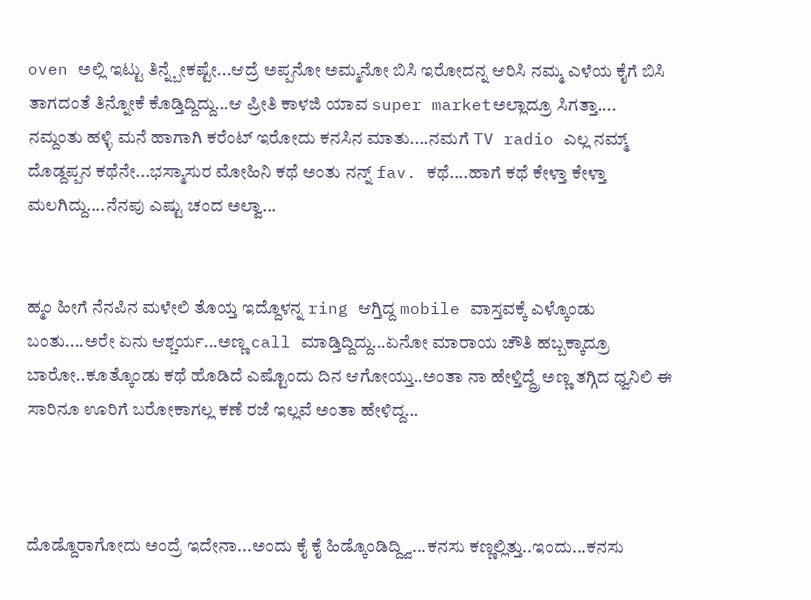oven ಅಲ್ಲಿ ಇಟ್ಟು ತಿನ್ನ್ಬೇಕಷ್ಟೇ...ಆದ್ರೆ ಅಪ್ಪನೋ ಅಮ್ಮನೋ ಬಿಸಿ ಇರೋದನ್ನ ಆರಿಸಿ ನಮ್ಮ ಎಳೆಯ ಕೈಗೆ ಬಿಸಿ ತಾಗದಂತೆ ತಿನ್ನೋಕೆ ಕೊಡ್ತಿದ್ದಿದ್ದು...ಆ ಪ್ರೀತಿ ಕಾಳಜಿ ಯಾವ super marketಅಲ್ಲಾದ್ರೂ ಸಿಗತ್ತಾ....
ನಮ್ದಂತು ಹಳ್ಳಿ ಮನೆ ಹಾಗಾಗಿ ಕರೆಂಟ್ ಇರೋದು ಕನಸಿನ ಮಾತು....ನಮಗೆ TV radio ಎಲ್ಲ ನಮ್ಮ್ ದೊಡ್ದಪ್ಪನ ಕಥೆನೇ...ಭಸ್ಮಾಸುರ ಮೋಹಿನಿ ಕಥೆ ಅಂತು ನನ್ನ್ fav. ಕಥೆ....ಹಾಗೆ ಕಥೆ ಕೇಳ್ತಾ ಕೇಳ್ತಾ ಮಲಗಿದ್ದು....ನೆನಪು ಎಷ್ಟು ಚಂದ ಅಲ್ವಾ...


ಹ್ಮಂ ಹೀಗೆ ನೆನಪಿನ ಮಳೇಲಿ ತೊಯ್ತ ಇದ್ದೊಳನ್ನ ring ಆಗ್ತಿದ್ದ mobile ವಾಸ್ತವಕ್ಕೆ ಎಳ್ಕೊಂಡು ಬಂತು....ಅರೇ ಏನು ಆಶ್ಚರ್ಯ...ಅಣ್ಣ call ಮಾಡ್ತಿದ್ದಿದ್ದು...ಏನೋ ಮಾರಾಯ ಚೌತಿ ಹಬ್ಬಕ್ಕಾದ್ರೂ ಬಾರೋ..ಕೂತ್ಕೊಂಡು ಕಥೆ ಹೊಡಿದೆ ಎಷ್ಟೊಂದು ದಿನ ಆಗೋಯ್ತು..ಅಂತಾ ನಾ ಹೇಳ್ತಿದ್ದ್ರೆ ಅಣ್ಣ ತಗ್ಗಿದ ಧ್ವನಿಲಿ ಈ ಸಾರಿನೂ ಊರಿಗೆ ಬರೋಕಾಗಲ್ಲ ಕಣೆ ರಜೆ ಇಲ್ಲವೆ ಅಂತಾ ಹೇಳಿದ್ದ...



ದೊಡ್ದೊರಾಗೋದು ಅಂದ್ರೆ ಇದೇನಾ...ಅಂದು ಕೈ ಕೈ ಹಿಡ್ಕೊಂಡಿದ್ದ್ವಿ...ಕನಸು ಕಣ್ಣಲ್ಲಿತ್ತು..ಇಂದು...ಕನಸು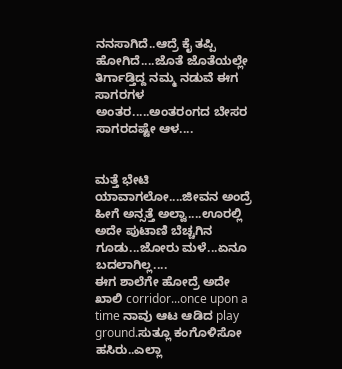ನನಸಾಗಿದೆ..ಆದ್ರೆ ಕೈ ತಪ್ಪಿ ಹೋಗಿದೆ....ಜೊತೆ ಜೊತೆಯಲ್ಲೇ ತಿರ್ಗಾಡ್ತಿದ್ದ ನಮ್ಮ ನಡುವೆ ಈಗ ಸಾಗರಗಳ ಅಂತರ.....ಅಂತರಂಗದ ಬೇಸರ ಸಾಗರದಷ್ಟೇ ಆಳ....


ಮತ್ತೆ ಭೇಟಿ ಯಾವಾಗಲೋ....ಜೀವನ ಅಂದ್ರೆ ಹೀಗೆ ಅನ್ಸತ್ತೆ ಅಲ್ವಾ....ಊರಲ್ಲಿ ಅದೇ ಪುಟಾಣಿ ಬೆಚ್ಚಗಿನ ಗೂಡು...ಜೋರು ಮಳೆ...ಏನೂ ಬದಲಾಗಿಲ್ಲ....
ಈಗ ಶಾಲೆಗೇ ಹೋದ್ರೆ ಅದೇ ಖಾಲಿ corridor...once upon a time ನಾವು ಆಟ ಆಡಿದ play ground.ಸುತ್ಲೂ ಕಂಗೊಳಿಸೋ ಹಸಿರು..ಎಲ್ಲಾ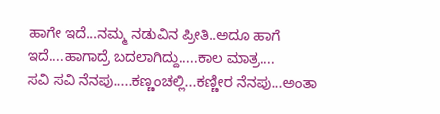ಹಾಗೇ ಇದೆ...ನಮ್ಮ ನಡುವಿನ ಪ್ರೀತಿ..ಅದೂ ಹಾಗೆ ಇದೆ....ಹಾಗಾದ್ರೆ ಬದಲಾಗಿದ್ದು.....ಕಾಲ ಮಾತ್ರ....
ಸವಿ ಸವಿ ನೆನಪು.....ಕಣ್ಣಂಚಲ್ಲಿ...ಕಣ್ಣೀರ ನೆನಪು...ಅಂತಾ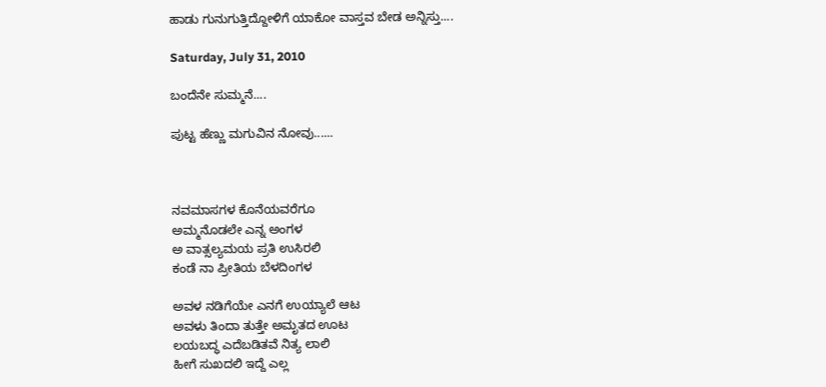ಹಾಡು ಗುನುಗುತ್ತಿದ್ದೋಳಿಗೆ ಯಾಕೋ ವಾಸ್ತವ ಬೇಡ ಅನ್ನಿಸ್ತು....

Saturday, July 31, 2010

ಬಂದೆನೇ ಸುಮ್ಮನೆ....

ಪುಟ್ಟ ಹೆಣ್ಣು ಮಗುವಿನ ನೋವು......



ನವಮಾಸಗಳ ಕೊನೆಯವರೆಗೂ
ಅಮ್ಮನೊಡಲೇ ಎನ್ನ ಅಂಗಳ
ಅ ವಾತ್ಸಲ್ಯಮಯ ಪ್ರತಿ ಉಸಿರಲಿ
ಕಂಡೆ ನಾ ಪ್ರೀತಿಯ ಬೆಳದಿಂಗಳ

ಅವಳ ನಡಿಗೆಯೇ ಎನಗೆ ಉಯ್ಯಾಲೆ ಆಟ
ಅವಳು ತಿಂದಾ ತುತ್ತೇ ಅಮೃತದ ಊಟ
ಲಯಬದ್ಧ ಎದೆಬಡಿತವೆ ನಿತ್ಯ ಲಾಲಿ
ಹೀಗೆ ಸುಖದಲಿ ಇದ್ದೆ ಎಲ್ಲ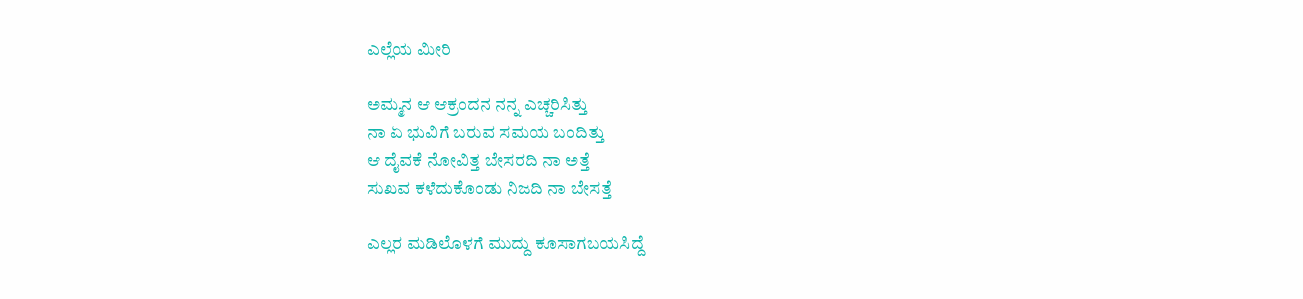ಎಲ್ಲೆಯ ಮೀರಿ

ಅಮ್ಮನ ಆ ಆಕ್ರಂದನ ನನ್ನ ಎಚ್ಚರಿಸಿತ್ತು
ನಾ ಏ ಭುವಿಗೆ ಬರುವ ಸಮಯ ಬಂದಿತ್ತು
ಆ ದೈವಕೆ ನೋವಿತ್ತ ಬೇಸರದಿ ನಾ ಅತ್ತೆ
ಸುಖವ ಕಳೆದುಕೊಂಡು ನಿಜದಿ ನಾ ಬೇಸತ್ತೆ

ಎಲ್ಲರ ಮಡಿಲೊಳಗೆ ಮುದ್ದು ಕೂಸಾಗಬಯಸಿದ್ದೆ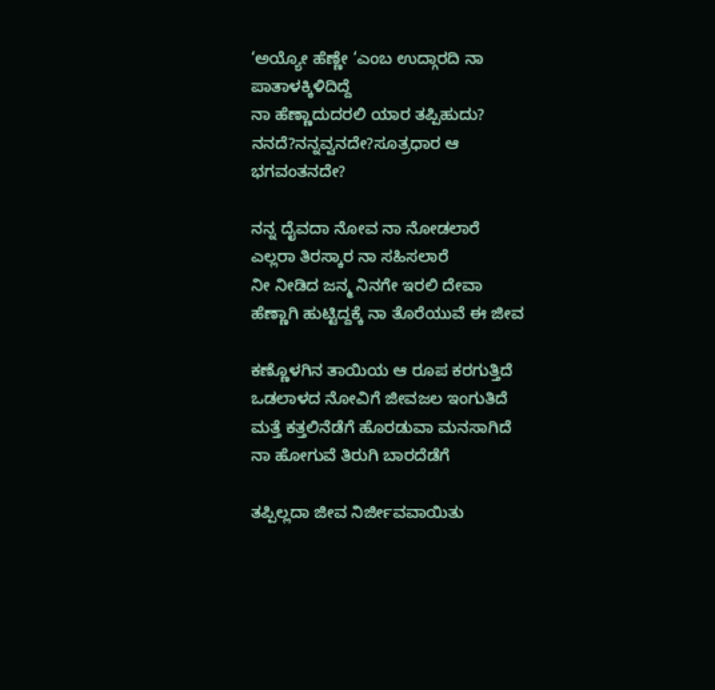‘ಅಯ್ಯೋ ಹೆಣ್ಣೇ ‘ಎಂಬ ಉದ್ಗಾರದಿ ನಾ ಪಾತಾಳಕ್ಕಿಳಿದಿದ್ದೆ
ನಾ ಹೆಣ್ಣಾದುದರಲಿ ಯಾರ ತಪ್ಪಿಹುದು?
ನನದೆ?ನನ್ನವ್ವನದೇ?ಸೂತ್ರಧಾರ ಆ ಭಗವಂತನದೇ?

ನನ್ನ ದೈವದಾ ನೋವ ನಾ ನೋಡಲಾರೆ
ಎಲ್ಲರಾ ತಿರಸ್ಕಾರ ನಾ ಸಹಿಸಲಾರೆ
ನೀ ನೀಡಿದ ಜನ್ಮ ನಿನಗೇ ಇರಲಿ ದೇವಾ
ಹೆಣ್ಣಾಗಿ ಹುಟ್ಟಿದ್ದಕ್ಕೆ ನಾ ತೊರೆಯುವೆ ಈ ಜೀವ

ಕಣ್ಣೊಳಗಿನ ತಾಯಿಯ ಆ ರೂಪ ಕರಗುತ್ತಿದೆ
ಒಡಲಾಳದ ನೋವಿಗೆ ಜೀವಜಲ ಇಂಗುತಿದೆ
ಮತ್ತೆ ಕತ್ತಲಿನೆಡೆಗೆ ಹೊರಡುವಾ ಮನಸಾಗಿದೆ
ನಾ ಹೋಗುವೆ ತಿರುಗಿ ಬಾರದೆಡೆಗೆ

ತಪ್ಪಿಲ್ಲದಾ ಜೀವ ನಿರ್ಜೀವವಾಯಿತು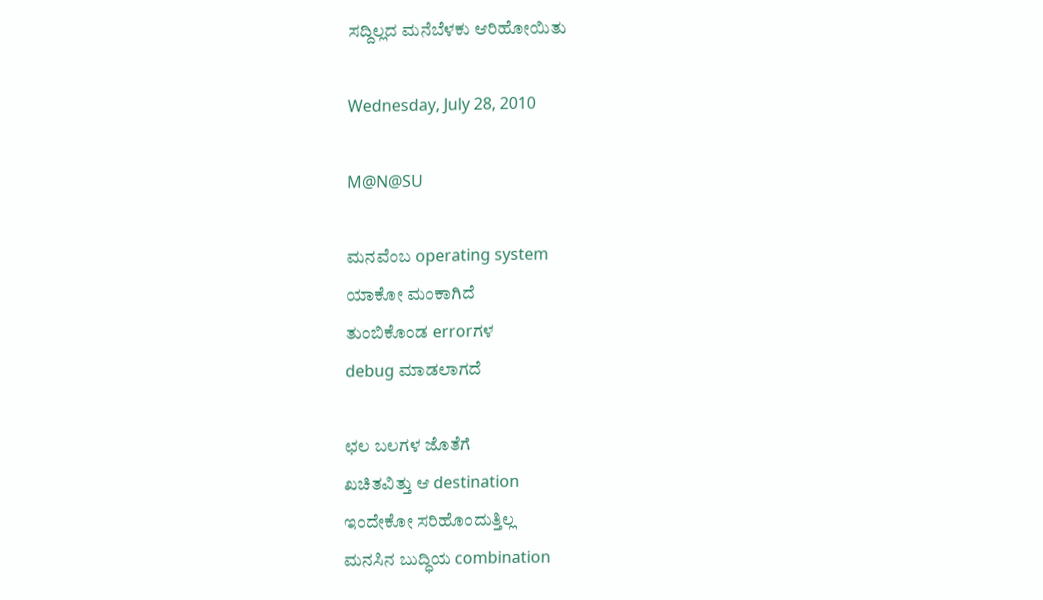ಸದ್ದಿಲ್ಲದ ಮನೆಬೆಳಕು ಆರಿಹೋಯಿತು

Wednesday, July 28, 2010

M@N@SU

ಮನವೆಂಬ operating system
ಯಾಕೋ ಮಂಕಾಗಿದೆ
ತುಂಬಿಕೊಂಡ errorಗಳ
debug ಮಾಡಲಾಗದೆ

ಛಲ ಬಲಗಳ ಜೊತೆಗೆ
ಖಚಿತವಿತ್ತು ಆ destination
ಇಂದೇಕೋ ಸರಿಹೊಂದುತ್ತಿಲ್ಲ
ಮನಸಿನ ಬುದ್ಧಿಯ combination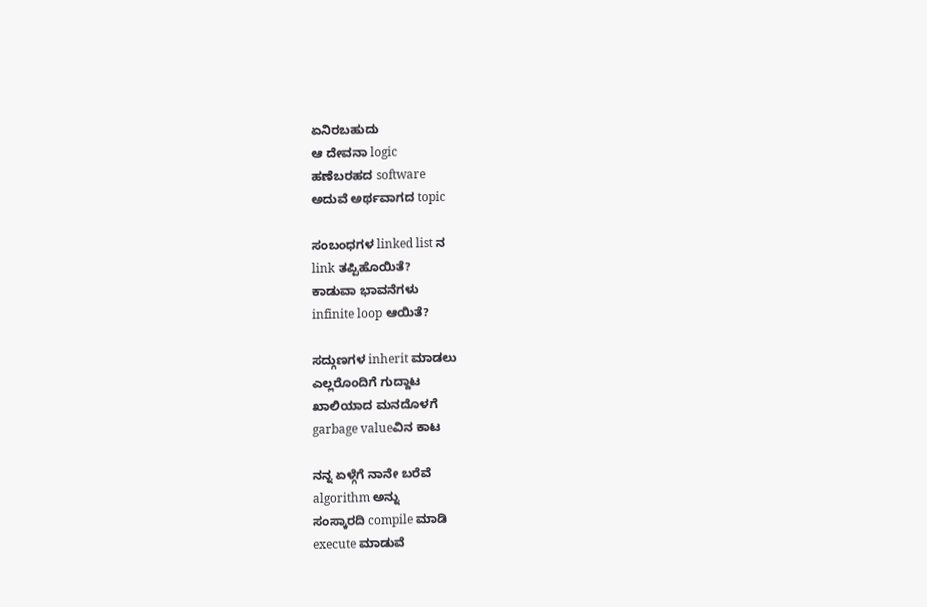ಏನಿರಬಹುದು
ಆ ದೇವನಾ logic
ಹಣೆಬರಹದ software
ಅದುವೆ ಅರ್ಥವಾಗದ topic

ಸಂಬಂಧಗಳ linked list ನ
link ತಪ್ಪಿಹೊಯಿತೆ?
ಕಾಡುವಾ ಭಾವನೆಗಳು
infinite loop ಆಯಿತೆ?

ಸದ್ಗುಣಗಳ inherit ಮಾಡಲು
ಎಲ್ಲರೊಂದಿಗೆ ಗುದ್ದಾಟ
ಖಾಲಿಯಾದ ಮನದೊಳಗೆ
garbage valueವಿನ ಕಾಟ

ನನ್ನ ಏಳ್ಗೆಗೆ ನಾನೇ ಬರೆವೆ
algorithm ಅನ್ನು
ಸಂಸ್ಕಾರದಿ compile ಮಾಡಿ
execute ಮಾಡುವೆ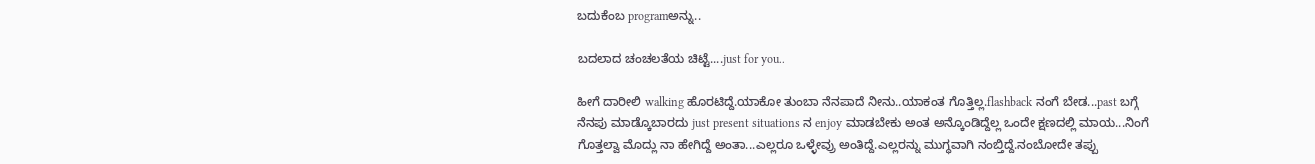ಬದುಕೆಂಬ programಅನ್ನು..

ಬದಲಾದ ಚಂಚಲತೆಯ ಚಿಟ್ಟೆ....just for you..

ಹೀಗೆ ದಾರೀಲಿ walking ಹೊರಟಿದ್ದೆ.ಯಾಕೋ ತುಂಬಾ ನೆನಪಾದೆ ನೀನು..ಯಾಕಂತ ಗೊತ್ತಿಲ್ಲ.flashback ನಂಗೆ ಬೇಡ...past ಬಗ್ಗೆ ನೆನಪು ಮಾಡ್ಕೊಬಾರದು just present situations ನ enjoy ಮಾಡಬೇಕು ಅಂತ ಅನ್ಕೊಂಡಿದ್ದೆಲ್ಲ ಒಂದೇ ಕ್ಷಣದಲ್ಲಿ ಮಾಯ...ನಿಂಗೆ ಗೊತ್ತಲ್ವಾ ಮೊದ್ಲು ನಾ ಹೇಗಿದ್ದೆ ಅಂತಾ...ಎಲ್ಲರೂ ಒಳ್ಳೇವ್ರು ಅಂತಿದ್ದೆ.ಎಲ್ಲರನ್ನು ಮುಗ್ಧವಾಗಿ ನಂಬ್ತಿದ್ದೆ.ನಂಬೋದೇ ತಪ್ಪು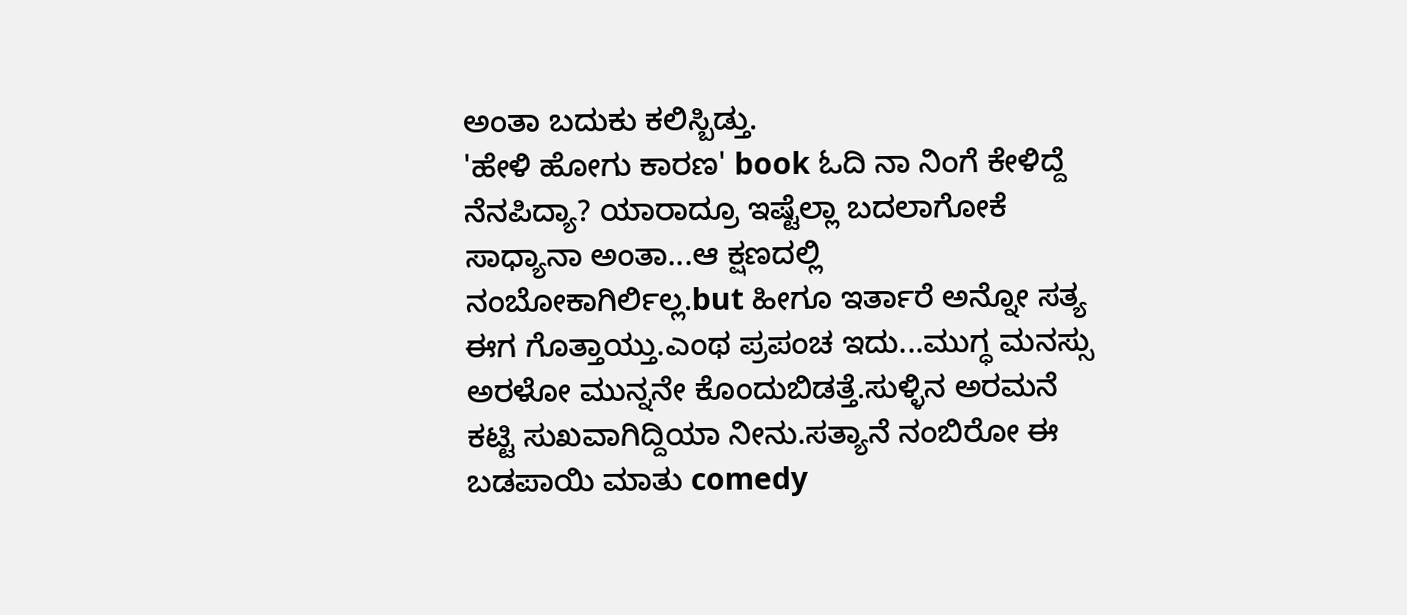ಅಂತಾ ಬದುಕು ಕಲಿಸ್ಬಿಡ್ತು.
'ಹೇಳಿ ಹೋಗು ಕಾರಣ' book ಓದಿ ನಾ ನಿಂಗೆ ಕೇಳಿದ್ದೆ ನೆನಪಿದ್ಯಾ? ಯಾರಾದ್ರೂ ಇಷ್ಟೆಲ್ಲಾ ಬದಲಾಗೋಕೆ ಸಾಧ್ಯಾನಾ ಅಂತಾ...ಆ ಕ್ಷಣದಲ್ಲಿ ನಂಬೋಕಾಗಿರ್ಲಿಲ್ಲ.but ಹೀಗೂ ಇರ್ತಾರೆ ಅನ್ನೋ ಸತ್ಯ ಈಗ ಗೊತ್ತಾಯ್ತು.ಎಂಥ ಪ್ರಪಂಚ ಇದು...ಮುಗ್ಧ ಮನಸ್ಸು ಅರಳೋ ಮುನ್ನನೇ ಕೊಂದುಬಿಡತ್ತೆ.ಸುಳ್ಳಿನ ಅರಮನೆ ಕಟ್ಟಿ ಸುಖವಾಗಿದ್ದಿಯಾ ನೀನು.ಸತ್ಯಾನೆ ನಂಬಿರೋ ಈ ಬಡಪಾಯಿ ಮಾತು comedy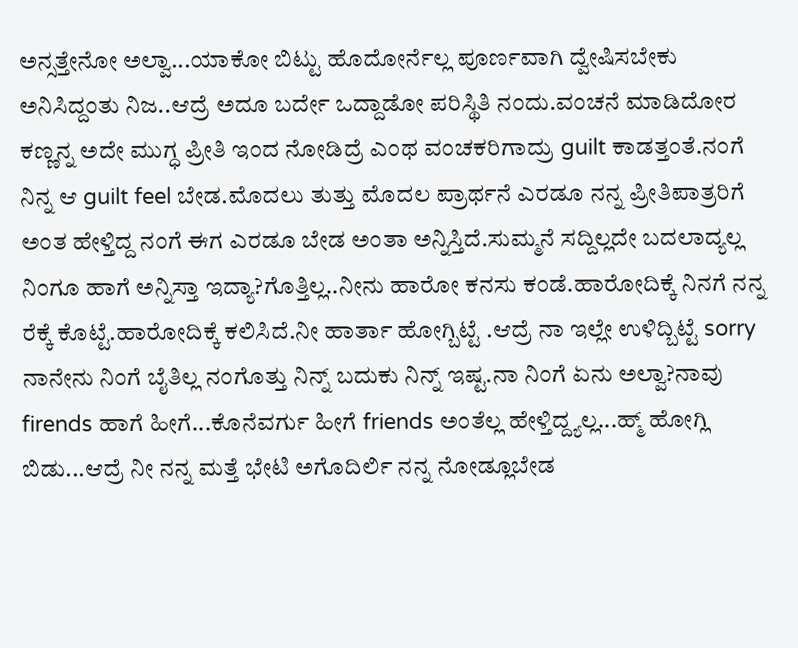ಅನ್ಸತ್ತೇನೋ ಅಲ್ವಾ...ಯಾಕೋ ಬಿಟ್ಟು ಹೊದೋರ್ನೆಲ್ಲ ಪೂರ್ಣವಾಗಿ ದ್ವೇಷಿಸಬೇಕು ಅನಿಸಿದ್ದಂತು ನಿಜ..ಆದ್ರೆ ಅದೂ ಬರ್ದೇ ಒದ್ದಾಡೋ ಪರಿಸ್ಥಿತಿ ನಂದು.ವಂಚನೆ ಮಾಡಿದೋರ ಕಣ್ಣನ್ನ ಅದೇ ಮುಗ್ಧ ಪ್ರೀತಿ ಇಂದ ನೋಡಿದ್ರೆ ಎಂಥ ವಂಚಕರಿಗಾದ್ರು guilt ಕಾಡತ್ತಂತೆ.ನಂಗೆ ನಿನ್ನ ಆ guilt feel ಬೇಡ.ಮೊದಲು ತುತ್ತು ಮೊದಲ ಪ್ರಾರ್ಥನೆ ಎರಡೂ ನನ್ನ ಪ್ರೀತಿಪಾತ್ರರಿಗೆ ಅಂತ ಹೇಳ್ತಿದ್ದ ನಂಗೆ ಈಗ ಎರಡೂ ಬೇಡ ಅಂತಾ ಅನ್ನಿಸ್ತಿದೆ.ಸುಮ್ಮನೆ ಸದ್ದಿಲ್ಲದೇ ಬದಲಾದ್ಯಲ್ಲ ನಿಂಗೂ ಹಾಗೆ ಅನ್ನಿಸ್ತಾ ಇದ್ಯಾ?ಗೊತ್ತಿಲ್ಲ..ನೀನು ಹಾರೋ ಕನಸು ಕಂಡೆ.ಹಾರೋದಿಕ್ಕೆ ನಿನಗೆ ನನ್ನ ರೆಕ್ಕೆ ಕೊಟ್ಟೆ.ಹಾರೋದಿಕ್ಕೆ ಕಲಿಸಿದೆ.ನೀ ಹಾರ್ತಾ ಹೋಗ್ಬಿಟ್ಟೆ .ಆದ್ರೆ ನಾ ಇಲ್ಲೇ ಉಳಿದ್ಬಿಟ್ಟೆ sorry ನಾನೇನು ನಿಂಗೆ ಬೈತಿಲ್ಲ ನಂಗೊತ್ತು ನಿನ್ನ್ ಬದುಕು ನಿನ್ನ್ ಇಷ್ಟ.ನಾ ನಿಂಗೆ ಏನು ಅಲ್ವಾ?ನಾವು firends ಹಾಗೆ ಹೀಗೆ...ಕೊನೆವರ್ಗು ಹೀಗೆ friends ಅಂತೆಲ್ಲ ಹೇಳ್ತಿದ್ದ್ಯಲ್ಲ...ಹ್ಮ್ ಹೋಗ್ಲಿ ಬಿಡು...ಆದ್ರೆ ನೀ ನನ್ನ ಮತ್ತೆ ಭೇಟಿ ಅಗೊದಿರ್ಲಿ ನನ್ನ ನೋಡ್ಲೂಬೇಡ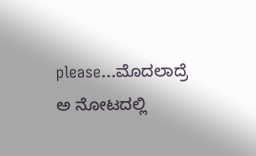please...ಮೊದಲಾದ್ರೆ ಅ ನೋಟದಲ್ಲಿ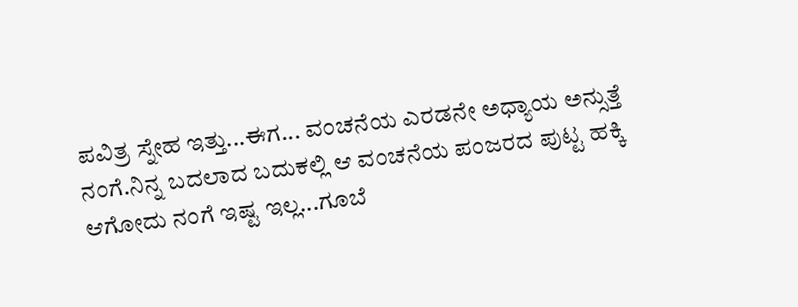ಪವಿತ್ರ ಸ್ನೇಹ ಇತ್ತು...ಈಗ... ವಂಚನೆಯ ಎರಡನೇ ಅಧ್ಯಾಯ ಅನ್ಸುತ್ತೆ ನಂಗೆ.ನಿನ್ನ ಬದಲಾದ ಬದುಕಲ್ಲಿ ಆ ವಂಚನೆಯ ಪಂಜರದ ಪುಟ್ಟ ಹಕ್ಕಿ ಆಗೋದು ನಂಗೆ ಇಷ್ಟ ಇಲ್ಲ...ಗೂಬೆ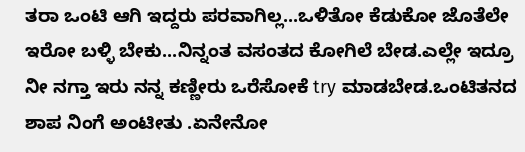ತರಾ ಒಂಟಿ ಆಗಿ ಇದ್ದರು ಪರವಾಗಿಲ್ಲ...ಒಳಿತೋ ಕೆಡುಕೋ ಜೊತೆಲೇ ಇರೋ ಬಳ್ಳಿ ಬೇಕು...ನಿನ್ನಂತ ವಸಂತದ ಕೋಗಿಲೆ ಬೇಡ.ಎಲ್ಲೇ ಇದ್ರೂ ನೀ ನಗ್ತಾ ಇರು ನನ್ನ ಕಣ್ಣೀರು ಒರೆಸೋಕೆ try ಮಾಡಬೇಡ.ಒಂಟಿತನದ ಶಾಪ ನಿಂಗೆ ಅಂಟೀತು .ಏನೇನೋ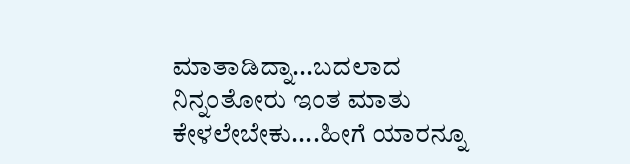ಮಾತಾಡಿದ್ನಾ...ಬದಲಾದ ನಿನ್ನಂತೋರು ಇಂತ ಮಾತು ಕೇಳಲೇಬೇಕು....ಹೀಗೆ ಯಾರನ್ನೂ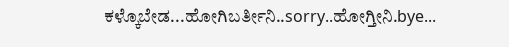ಕಳ್ಕೊಬೇಡ...ಹೋಗಿಬರ್ತೀನಿ..sorry..ಹೋಗ್ತೀನಿ.bye...